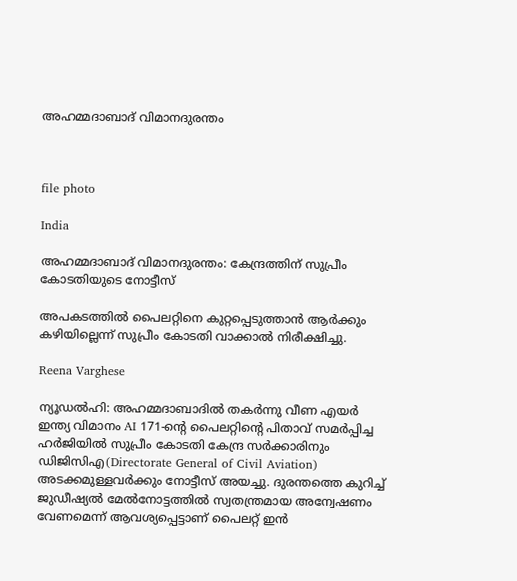അഹമ്മദാബാദ് വിമാനദുരന്തം



file photo

India

അഹമ്മദാബാദ് വിമാനദുരന്തം: കേന്ദ്രത്തിന് സുപ്രീം കോടതിയുടെ നോട്ടീസ്

അപകടത്തിൽ പൈലറ്റിനെ കുറ്റപ്പെടുത്താൻ ആർക്കും കഴിയില്ലെന്ന് സുപ്രീം കോടതി വാക്കാൽ നിരീക്ഷിച്ചു.

Reena Varghese

ന്യൂഡൽഹി: അഹമ്മദാബാദിൽ തകർന്നു വീണ എയർ ഇന്ത്യ വിമാനം AI 171-ന്‍റെ പൈലറ്റിന്‍റെ പിതാവ് സമർപ്പിച്ച ഹർജിയിൽ സുപ്രീം കോടതി കേന്ദ്ര സർക്കാരിനും ഡിജിസിഎ(Directorate General of Civil Aviation) അടക്കമുള്ളവർക്കും നോട്ടീസ് അയച്ചു. ദുരന്തത്തെ കുറിച്ച് ജുഡീഷ്യൽ മേൽനോട്ടത്തിൽ സ്വതന്ത്രമായ അന്വേഷണം വേണമെന്ന് ആവശ്യപ്പെട്ടാണ് പൈലറ്റ് ഇൻ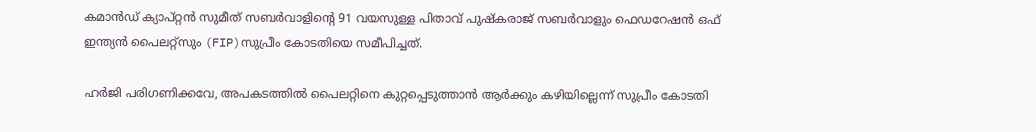കമാൻഡ് ക്യാപ്റ്റൻ സുമീത് സബർവാളിന്‍റെ 91 വയസുള്ള പിതാവ് പുഷ്കരാജ് സബർവാളും ഫെഡറേഷൻ ഒഫ് ഇന്ത്യൻ പൈലറ്റ്സും (FIP)സുപ്രീം കോടതിയെ സമീപിച്ചത്.

ഹർജി പരിഗണിക്കവേ, അപകടത്തിൽ പൈലറ്റിനെ കുറ്റപ്പെടുത്താൻ ആർക്കും കഴിയില്ലെന്ന് സുപ്രീം കോടതി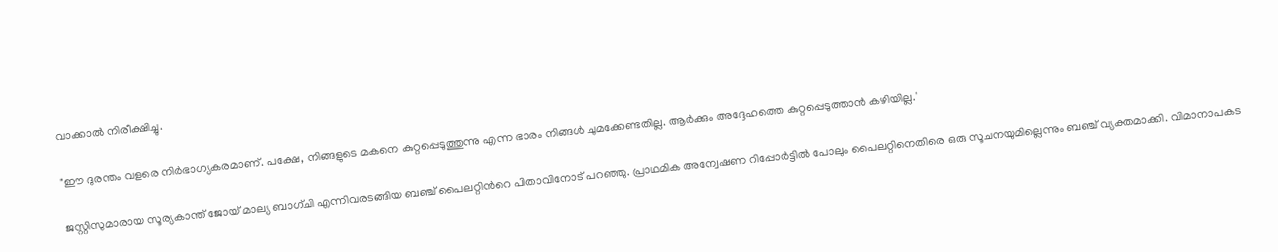വാക്കാൽ നിരീക്ഷിച്ചു.

"ഈ ദുരന്തം വളരെ നിർഭാഗ്യകരമാണ്. പക്ഷേ, നിങ്ങളുടെ മകനെ കുറ്റപ്പെടുത്തുന്നു എന്ന ഭാരം നിങ്ങൾ ചുമക്കേണ്ടതില്ല. ആർക്കും അദ്ദേഹത്തെ കുറ്റപ്പെടുത്താൻ കഴിയില്ല.'

ജസ്റ്റിസുമാരായ സൂര്യകാന്ത് ജോയ് മാല്യ ബാഗ്ചി എന്നിവരടങ്ങിയ ബഞ്ച് പൈലറ്റിന്‍റെ പിതാവിനോട് പറഞ്ഞു. പ്രാഥമിക അന്വേഷണ റിപ്പോർട്ടിൽ പോലും പൈലറ്റിനെതിരെ ഒരു സൂചനയുമില്ലെന്നും ബഞ്ച് വ്യക്തമാക്കി. വിമാനാപകട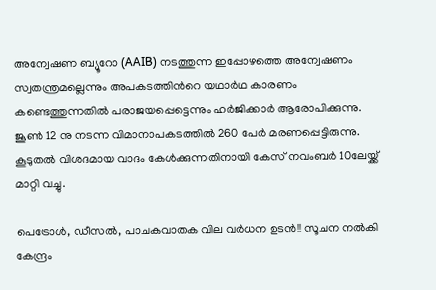അന്വേഷണ ബ്യൂറോ (AAIB) നടത്തുന്ന ഇപ്പോഴത്തെ അന്വേഷണം സ്വതന്ത്രമല്ലെന്നും അപകടത്തിന്‍റെ യഥാർഥ കാരണം കണ്ടെത്തുന്നതിൽ പരാജയപ്പെട്ടെന്നും ഹർജിക്കാർ ആരോപിക്കുന്നു. ജൂൺ 12 നു നടന്ന വിമാനാപകടത്തിൽ 260 പേർ മരണപ്പെട്ടിരുന്നു. കൂടുതൽ വിശദമായ വാദം കേൾക്കുന്നതിനായി കേസ് നവംബർ 10ലേയ്ക്ക് മാറ്റി വച്ചു.

പെട്രോൾ, ഡീസൽ, പാചകവാതക വില വർധന ഉടൻ!! സൂചന നൽകി കേന്ദ്രം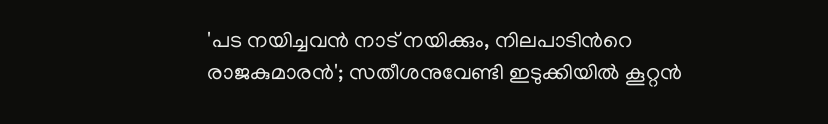'പട നയിച്ചവന്‍ നാട് നയിക്കും, നിലപാടിന്‍റെ രാജകുമാരന്‍'; സതീശനുവേണ്ടി ഇടുക്കിയിൽ കൂറ്റന്‍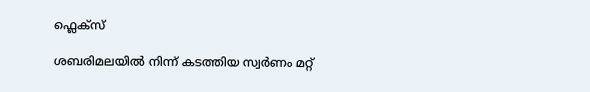ഫ്ലെക്സ്

ശബരിമലയിൽ നിന്ന് കടത്തിയ സ്വർണം മറ്റ്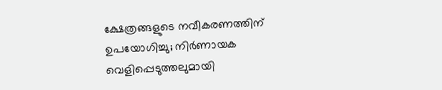ക്ഷേത്രങ്ങളുടെ നവീകരണത്തിന് ഉപയോഗിച്ചു; നിർ‌ണായക വെളിപ്പെടുത്തലുമായി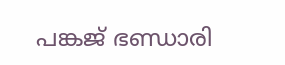പങ്കജ് ഭണ്ഡാരി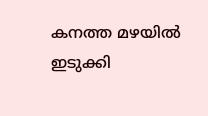കനത്ത മഴയില്‍ ഇടുക്കി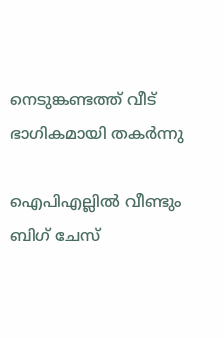നെടുങ്കണ്ടത്ത് വീട് ഭാഗികമായി തകര്‍ന്നു

ഐപിഎല്ലിൽ വീണ്ടും ബിഗ് ചേസ്